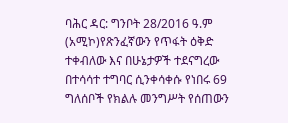ባሕር ዳር: ግንቦት 28/2016 ዓ.ም (አሚኮ)የጽንፈኛውን የጥፋት ዕቅድ ተቀብለው እና በሁኔታዎች ተደናግረው በተሳሳተ ተግባር ሲንቀሳቀሱ የነበሩ 69 ግለሰቦች የክልሉ መንግሥት የሰጠውን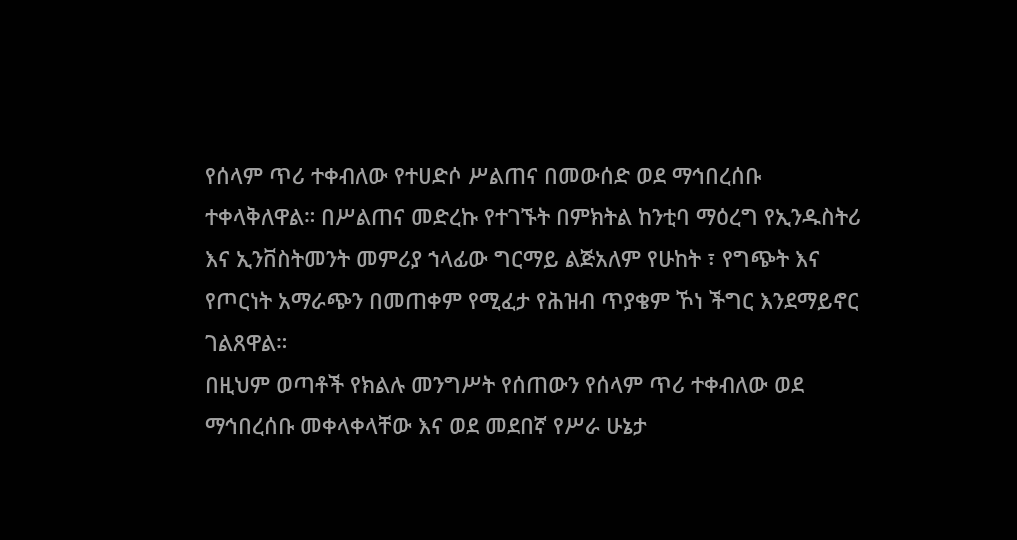የሰላም ጥሪ ተቀብለው የተሀድሶ ሥልጠና በመውሰድ ወደ ማኅበረሰቡ ተቀላቅለዋል። በሥልጠና መድረኩ የተገኙት በምክትል ከንቲባ ማዕረግ የኢንዱስትሪ እና ኢንቨስትመንት መምሪያ ኀላፊው ግርማይ ልጅአለም የሁከት ፣ የግጭት እና የጦርነት አማራጭን በመጠቀም የሚፈታ የሕዝብ ጥያቄም ኾነ ችግር እንደማይኖር ገልጸዋል።
በዚህም ወጣቶች የክልሉ መንግሥት የሰጠውን የሰላም ጥሪ ተቀብለው ወደ ማኅበረሰቡ መቀላቀላቸው እና ወደ መደበኛ የሥራ ሁኔታ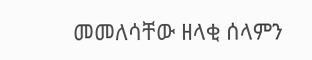መመለሳቸው ዘላቂ ሰላምን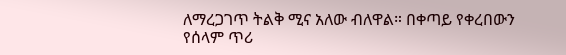ለማረጋገጥ ትልቅ ሚና አለው ብለዋል። በቀጣይ የቀረበውን የሰላም ጥሪ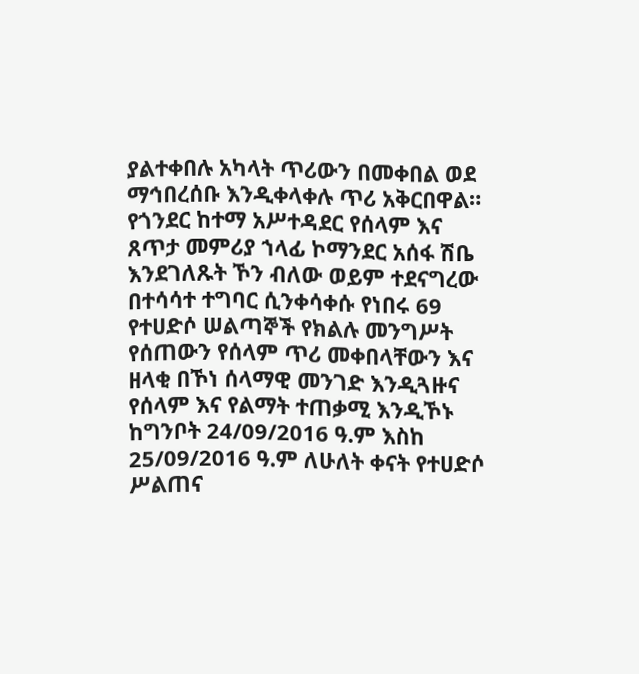ያልተቀበሉ አካላት ጥሪውን በመቀበል ወደ ማኅበረሰቡ እንዲቀላቀሉ ጥሪ አቅርበዋል።
የጎንደር ከተማ አሥተዳደር የሰላም እና ጸጥታ መምሪያ ኀላፊ ኮማንደር አሰፋ ሽቤ እንደገለጹት ኾን ብለው ወይም ተደናግረው በተሳሳተ ተግባር ሲንቀሳቀሱ የነበሩ 69 የተሀድሶ ሠልጣኞች የክልሉ መንግሥት የሰጠውን የሰላም ጥሪ መቀበላቸውን እና ዘላቂ በኾነ ሰላማዊ መንገድ እንዲጓዙና የሰላም እና የልማት ተጠቃሚ እንዲኾኑ ከግንቦት 24/09/2016 ዓ.ም እስከ 25/09/2016 ዓ.ም ለሁለት ቀናት የተሀድሶ ሥልጠና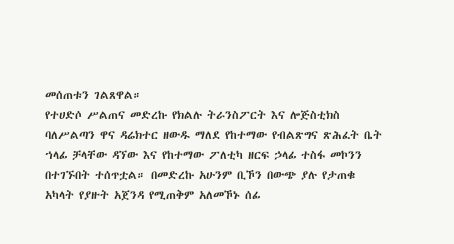መሰጠቱን ገልጸዋል።
የተሀድሶ ሥልጠና መድረኩ የክልሉ ትራንስፖርት እና ሎጅስቲክስ ባለሥልጣን ዋና ዳሬክተር ዘውዱ ማለደ የከተማው የብልጽግና ጽሕፈት ቤት ኀላፊ ቻላቸው ዳኘው እና የከተማው ፖለቲካ ዘርፍ ኃላፊ ተስፋ መኮንን በተገኙበት ተሰጥቷል። በመድረኩ አሁንም ቢኾን በውጭ ያሉ የታጠቁ አካላት የያዙት አጀንዳ የሚጠቅም አለመኾኑ ሰፊ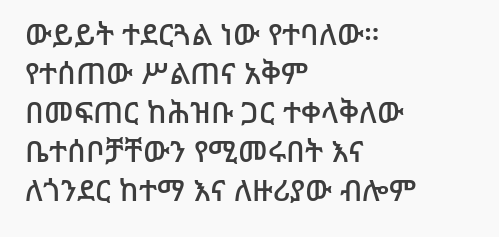ውይይት ተደርጓል ነው የተባለው።
የተሰጠው ሥልጠና አቅም በመፍጠር ከሕዝቡ ጋር ተቀላቅለው ቤተሰቦቻቸውን የሚመሩበት እና ለጎንደር ከተማ እና ለዙሪያው ብሎም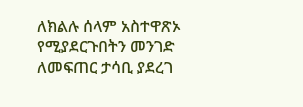ለክልሉ ሰላም አስተዋጽኦ የሚያደርጉበትን መንገድ ለመፍጠር ታሳቢ ያደረገ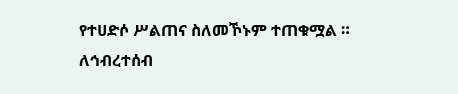የተሀድሶ ሥልጠና ስለመኾኑም ተጠቁሟል ።
ለኅብረተሰብ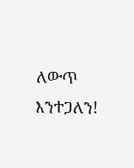ለውጥ እንተጋለን!